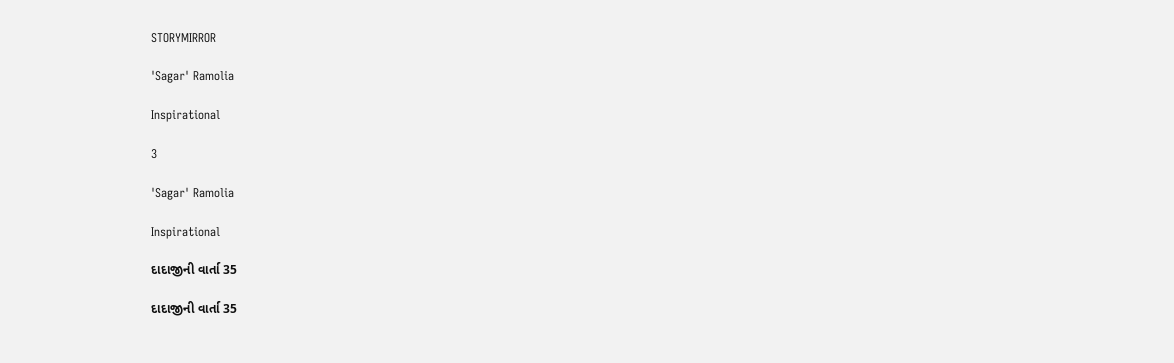STORYMIRROR

'Sagar' Ramolia

Inspirational

3

'Sagar' Ramolia

Inspirational

દાદાજીની વાર્તા 35

દાદાજીની વાર્તા 35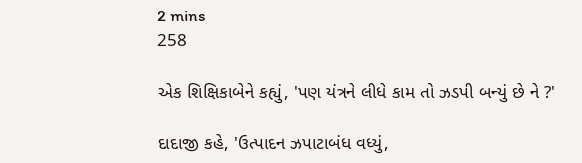2 mins
258

એક શિક્ષિકાબેને કહ્યું, 'પણ યંત્રને લીધે કામ તો ઝડપી બન્યું છે ને ?'

દાદાજી કહે, 'ઉત્પાદન ઝપાટાબંધ વધ્યું,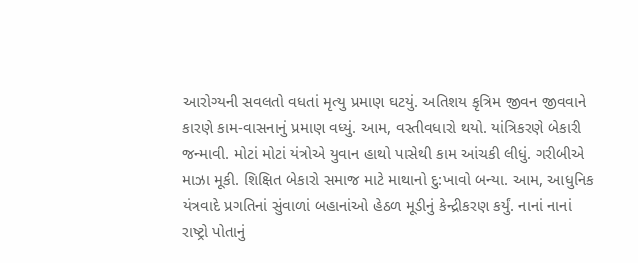આરોગ્યની સવલતો વધતાં મૃત્યુ પ્રમાણ ઘટયું. અતિશય કૃત્રિમ જીવન જીવવાને કારણે કામ-વાસનાનું પ્રમાણ વધ્યું. આમ, વસ્તીવધારો થયો. યાંત્રિકરણે બેકારી જન્માવી. મોટાં મોટાં યંત્રોએ યુવાન હાથો પાસેથી કામ આંચકી લીધું. ગરીબીએ માઝા મૂકી. શિક્ષિત બેકારો સમાજ માટે માથાનો દુ:ખાવો બન્યા. આમ, આધુનિક યંત્રવાદે પ્રગતિનાં સુંવાળાં બહાનાંઓ હેઠળ મૂડીનું કેન્દ્રીકરણ કર્યું. નાનાં નાનાં રાષ્ટ્રો પોતાનું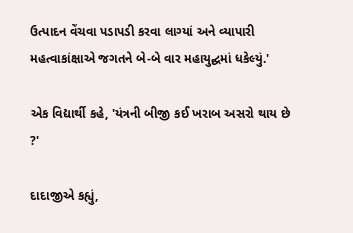ઉત્પાદન વેંચવા પડાપડી કરવા લાગ્યાં અને વ્યાપારી મહત્વાકાંક્ષાએ જગતને બે-બે વાર મહાયુદ્ઘમાં ધકેલ્યું.'

એક વિદ્યાર્થી કહે, 'યંત્રની બીજી કઈ ખરાબ અસરો થાય છે ?'

દાદાજીએ કહ્યું,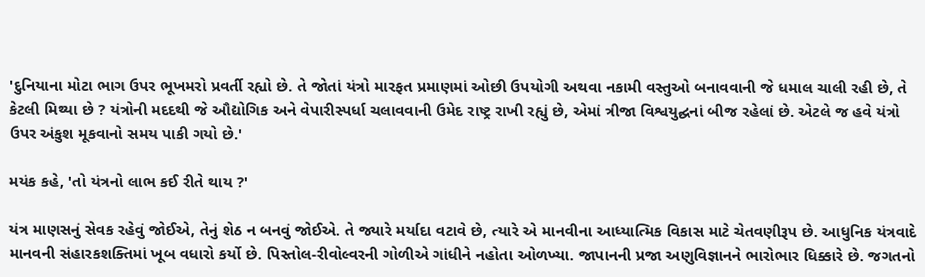'દુનિયાના મોટા ભાગ ઉપર ભૂખમરો પ્રવર્તી રહ્યો છે. તે જોતાં યંત્રો મારફત પ્રમાણમાં ઓછી ઉપયોગી અથવા નકામી વસ્તુઓ બનાવવાની જે ધમાલ ચાલી રહી છે, તે કેટલી મિથ્યા છે ? યંત્રોની મદદથી જે ઔદ્યોગિક અને વેપારીસ્પર્ધા ચલાવવાની ઉમેદ રાષ્ટ્ર રાખી રહ્યું છે, એમાં ત્રીજા વિશ્વયુદ્ઘનાં બીજ રહેલાં છે. એટલે જ હવે યંત્રો ઉપર અંકુશ મૂકવાનો સમય પાકી ગયો છે.'

મયંક કહે, 'તો યંત્રનો લાભ કઈ રીતે થાય ?'

યંત્ર માણસનું સેવક રહેવું જોઈએ, તેનું શેઠ ન બનવું જોઈએ. તે જ્યારે મર્યાદા વટાવે છે, ત્યારે એ માનવીના આધ્યાત્મિક વિકાસ માટે ચેતવણીરૂપ છે. આધુનિક યંત્રવાદે માનવની સંહારકશક્તિમાં ખૂબ વધારો કર્યો છે. પિસ્તોલ-રીવોલ્વરની ગોળીએ ગાંધીને નહોતા ઓળખ્યા. જાપાનની પ્રજા અણુવિજ્ઞાનને ભારોભાર ધિક્કારે છે. જગતનો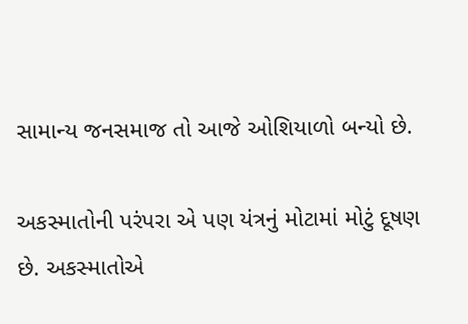સામાન્ય જનસમાજ તો આજે ઓશિયાળો બન્યો છે.

અકસ્માતોની પરંપરા એ પણ યંત્રનું મોટામાં મોટું દૂષણ છે. અકસ્માતોએ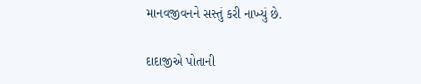માનવજીવનને સસ્તું કરી નાખ્યું છે.

દાદાજીએ પોતાની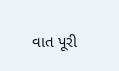વાત પૂરી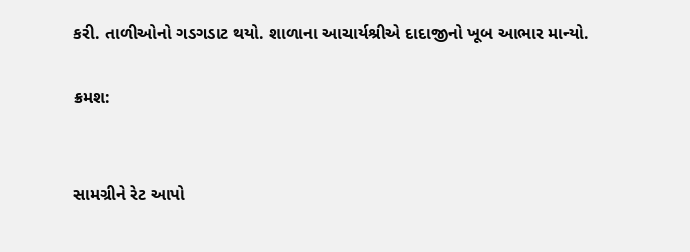કરી. તાળીઓનો ગડગડાટ થયો. શાળાના આચાર્યશ્રીએ દાદાજીનો ખૂબ આભાર માન્યો.

ક્રમશ:


સામગ્રીને રેટ આપો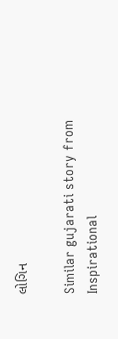લોગિન

Similar gujarati story from Inspirational